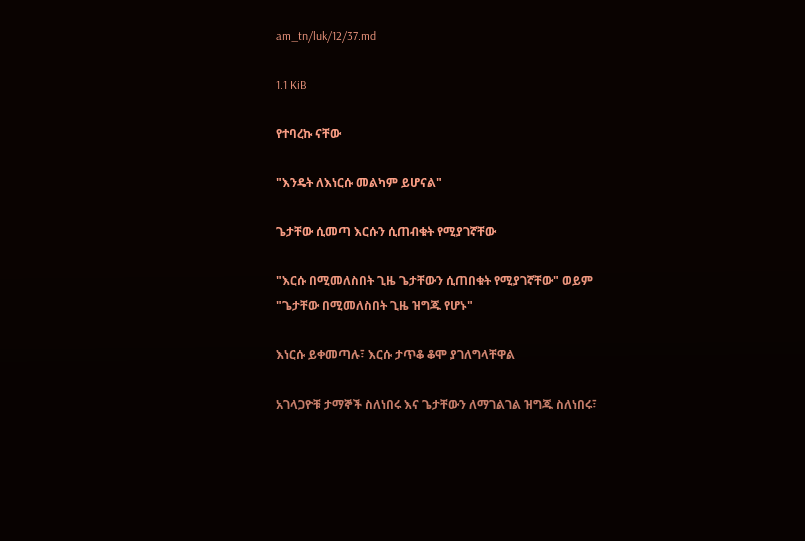am_tn/luk/12/37.md

1.1 KiB

የተባረኩ ናቸው

"እንዴት ለእነርሱ መልካም ይሆናል"

ጌታቸው ሲመጣ እርሱን ሲጠብቁት የሚያገኛቸው

"እርሱ በሚመለስበት ጊዜ ጌታቸውን ሲጠበቁት የሚያገኛቸው" ወይም "ጌታቸው በሚመለስበት ጊዜ ዝግጁ የሆኑ"

እነርሱ ይቀመጣሉ፣ እርሱ ታጥቆ ቆሞ ያገለግላቸዋል

አገላጋዮቹ ታማኞች ስለነበሩ እና ጌታቸውን ለማገልገል ዝግጁ ስለነበሩ፣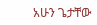አሁን ጌታቸው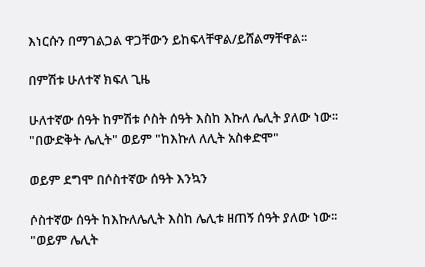እነርሱን በማገልጋል ዋጋቸውን ይከፍላቸዋል/ይሸልማቸዋል፡፡

በምሽቱ ሁለተኛ ክፍለ ጊዜ

ሁለተኛው ሰዓት ከምሽቱ ሶስት ሰዓት እስከ እኩለ ሌሊት ያለው ነው፡፡ "በውድቅት ሌሊት" ወይም "ከእኩለ ለሊት አስቀድሞ"

ወይም ደግሞ በሶስተኛው ሰዓት እንኳን

ሶስተኛው ሰዓት ከእኩለሌሊት እስከ ሌሊቱ ዘጠኝ ሰዓት ያለው ነው፡፡ "ወይም ሌሊት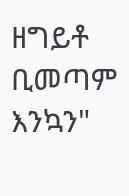ዘግይቶ ቢመጣም እንኳን"